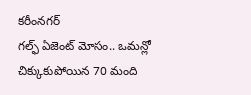కరీంనగర్
గల్ఫ్ ఏజెంట్ మోసం.. ఒమన్లో చిక్కుకుపోయిన 70 మంది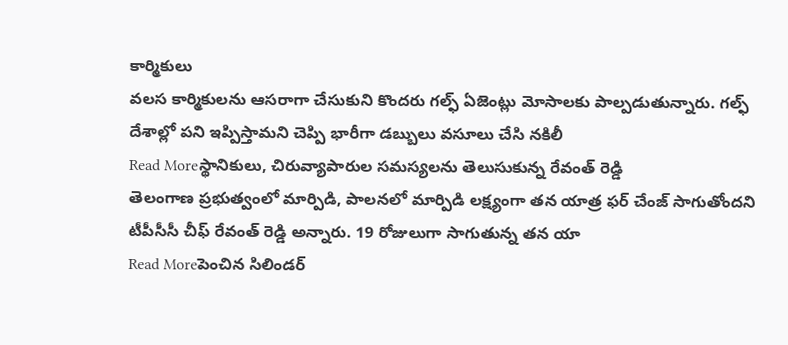కార్మికులు
వలస కార్మికులను ఆసరాగా చేసుకుని కొందరు గల్ఫ్ ఏజెంట్లు మోసాలకు పాల్పడుతున్నారు. గల్ఫ్ దేశాల్లో పని ఇప్పిస్తామని చెప్పి భారీగా డబ్బులు వసూలు చేసి నకిలీ
Read Moreస్థానికులు, చిరువ్యాపారుల సమస్యలను తెలుసుకున్న రేవంత్ రెడ్డి
తెలంగాణ ప్రభుత్వంలో మార్పిడి, పాలనలో మార్పిడి లక్ష్యంగా తన యాత్ర ఫర్ చేంజ్ సాగుతోందని టీపీసీసీ చీఫ్ రేవంత్ రెడ్డి అన్నారు. 19 రోజులుగా సాగుతున్న తన యా
Read Moreపెంచిన సిలిండర్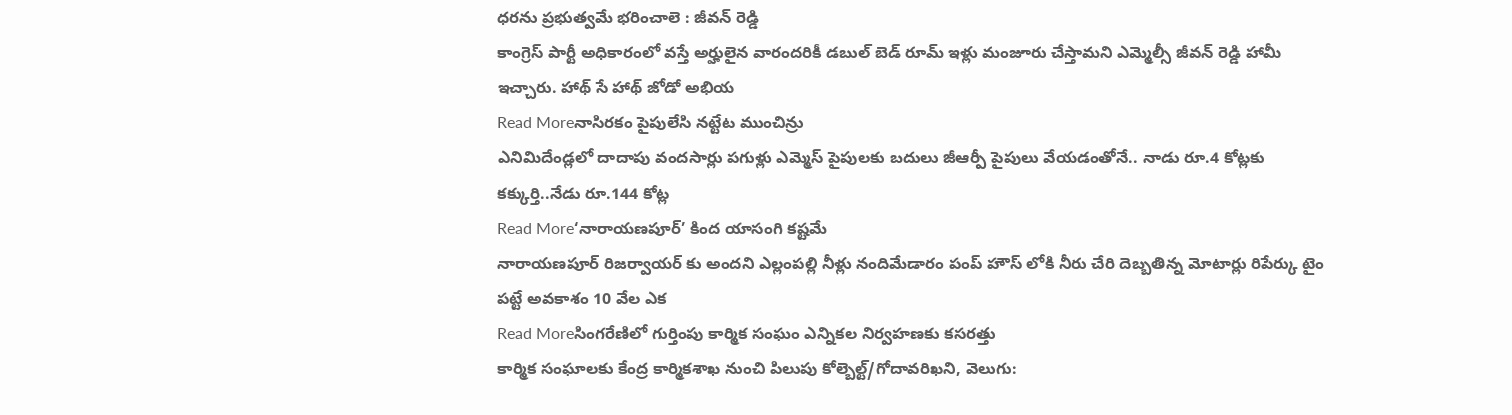ధరను ప్రభుత్వమే భరించాలె : జీవన్ రెడ్డి
కాంగ్రెస్ పార్టీ అధికారంలో వస్తే అర్హులైన వారందరికీ డబుల్ బెడ్ రూమ్ ఇళ్లు మంజూరు చేస్తామని ఎమ్మెల్సీ జీవన్ రెడ్డి హామీ ఇచ్చారు. హాథ్ సే హాథ్ జోడో అభియ
Read Moreనాసిరకం పైపులేసి నట్టేట ముంచిన్రు
ఎనిమిదేండ్లలో దాదాపు వందసార్లు పగుళ్లు ఎమ్మెస్ పైపులకు బదులు జీఆర్పీ పైపులు వేయడంతోనే.. నాడు రూ.4 కోట్లకు కక్కుర్తి..నేడు రూ.144 కోట్ల
Read More‘నారాయణపూర్’ కింద యాసంగి కష్టమే
నారాయణపూర్ రిజర్వాయర్ కు అందని ఎల్లంపల్లి నీళ్లు నందిమేడారం పంప్ హౌస్ లోకి నీరు చేరి దెబ్బతిన్న మోటార్లు రిపేర్కు టైం పట్టే అవకాశం 10 వేల ఎక
Read Moreసింగరేణిలో గుర్తింపు కార్మిక సంఘం ఎన్నికల నిర్వహణకు కసరత్తు
కార్మిక సంఘాలకు కేంద్ర కార్మికశాఖ నుంచి పిలుపు కోల్బెల్ట్/గోదావరిఖని, వెలుగు: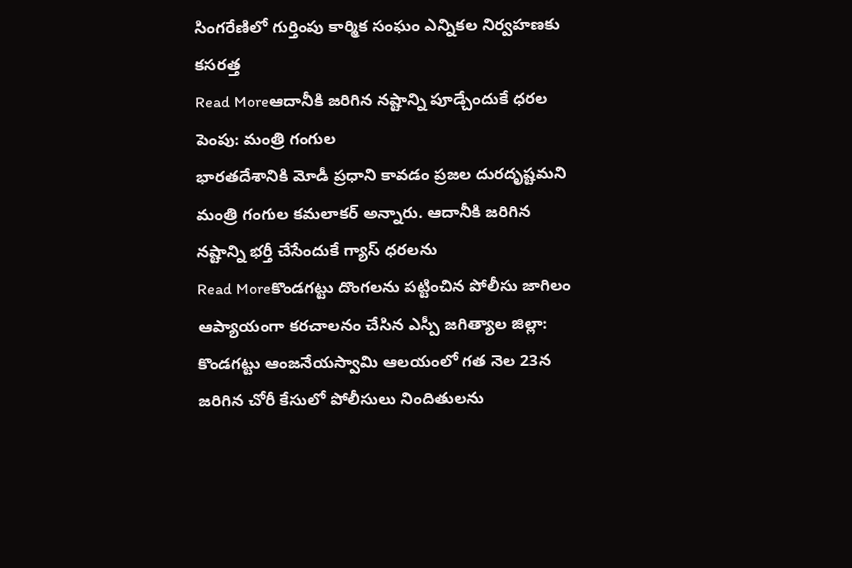సింగరేణిలో గుర్తింపు కార్మిక సంఘం ఎన్నికల నిర్వహణకు కసరత్త
Read Moreఆదానీకి జరిగిన నష్టాన్ని పూడ్చేందుకే ధరల పెంపు: మంత్రి గంగుల
భారతదేశానికి మోడీ ప్రధాని కావడం ప్రజల దురదృష్టమని మంత్రి గంగుల కమలాకర్ అన్నారు. ఆదానీకి జరిగిన నష్టాన్ని భర్తీ చేసేందుకే గ్యాస్ ధరలను
Read Moreకొండగట్టు దొంగలను పట్టించిన పోలీసు జాగిలం
ఆప్యాయంగా కరచాలనం చేసిన ఎస్పీ జగిత్యాల జిల్లా: కొండగట్టు ఆంజనేయస్వామి ఆలయంలో గత నెల 23న జరిగిన చోరీ కేసులో పోలీసులు నిందితులను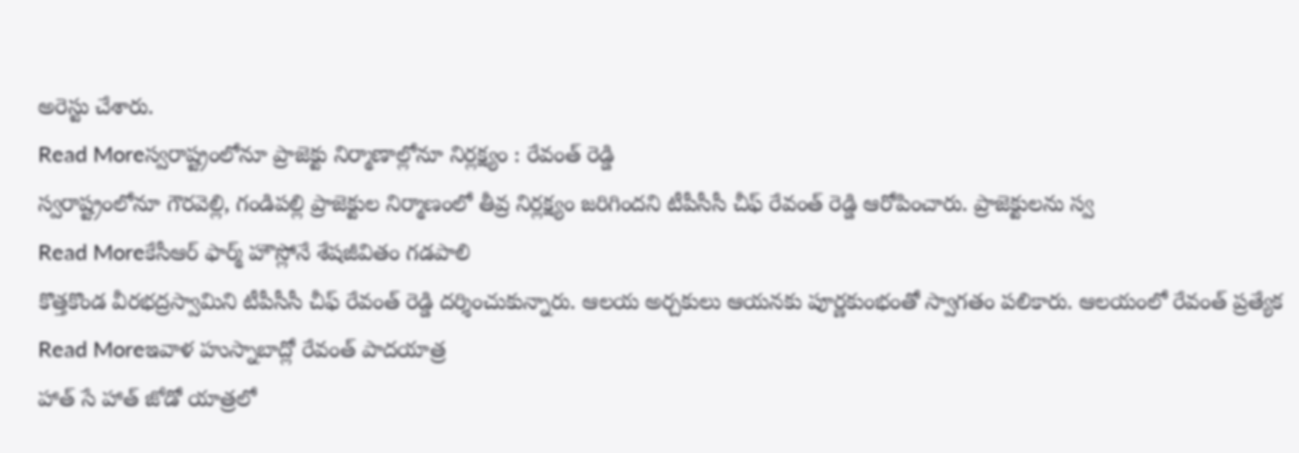అరెస్టు చేశారు.
Read Moreస్వరాష్ట్రంలోనూ ప్రాజెక్టు నిర్మాణాల్లోనూ నిర్లక్ష్యం : రేవంత్ రెడ్డి
స్వరాష్ట్రంలోనూ గౌరవెల్లి, గండిపల్లి ప్రాజెక్టుల నిర్మాణంలో తీవ్ర నిర్లక్ష్యం జరిగిందని టీపీసీసీ చీఫ్ రేవంత్ రెడ్డి ఆరోపించారు. ప్రాజెక్టులను స్వ
Read Moreకేసీఆర్ ఫార్మ్ హౌస్లోనే శేషజీవితం గడపాలి
కొత్తకొండ వీరభద్రస్వామిని టీపీసీసీ చీఫ్ రేవంత్ రెడ్డి దర్శించుకున్నారు. ఆలయ అర్చకులు ఆయనకు పూర్ణకుంభంతో స్వాగతం పలికారు. ఆలయంలో రేవంత్ ప్రత్యేక
Read Moreఇవాళ హుస్నాబాద్లో రేవంత్ పాదయాత్ర
హాత్ సే హాత్ జోడో యాత్రలో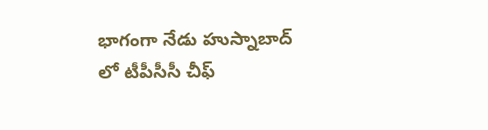భాగంగా నేడు హుస్నాబాద్ లో టీపీసీసీ చీఫ్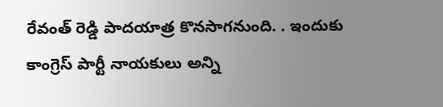రేవంత్ రెడ్డి పాదయాత్ర కొనసాగనుంది. . ఇందుకు కాంగ్రెస్ పార్టీ నాయకులు అన్ని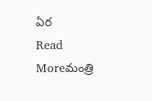ఏర
Read Moreమంత్రి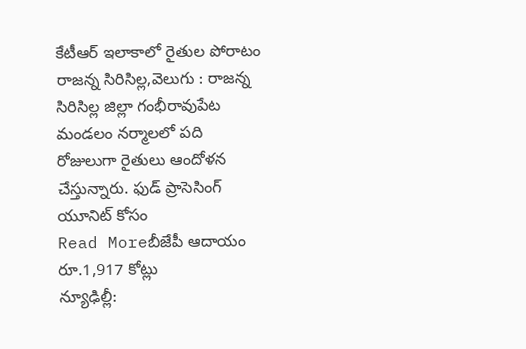కేటీఆర్ ఇలాకాలో రైతుల పోరాటం
రాజన్న సిరిసిల్ల,వెలుగు : రాజన్న సిరిసిల్ల జిల్లా గంభీరావుపేట మండలం నర్మాలలో పది రోజులుగా రైతులు ఆందోళన చేస్తున్నారు. ఫుడ్ ప్రాసెసింగ్ యూనిట్ కోసం
Read Moreబీజేపీ ఆదాయం రూ.1,917 కోట్లు
న్యూఢిల్లీ: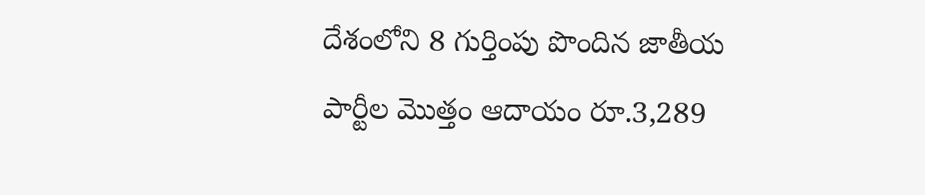దేశంలోని 8 గుర్తింపు పొందిన జాతీయ పార్టీల మొత్తం ఆదాయం రూ.3,289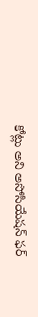కోట్లు అని అసోసియేషన్ ఫర్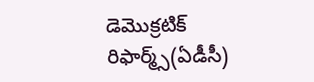డెమొక్రటిక్ రిఫార్మ్స్(ఏడీసీ)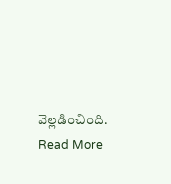వెల్లడించింది.
Read More